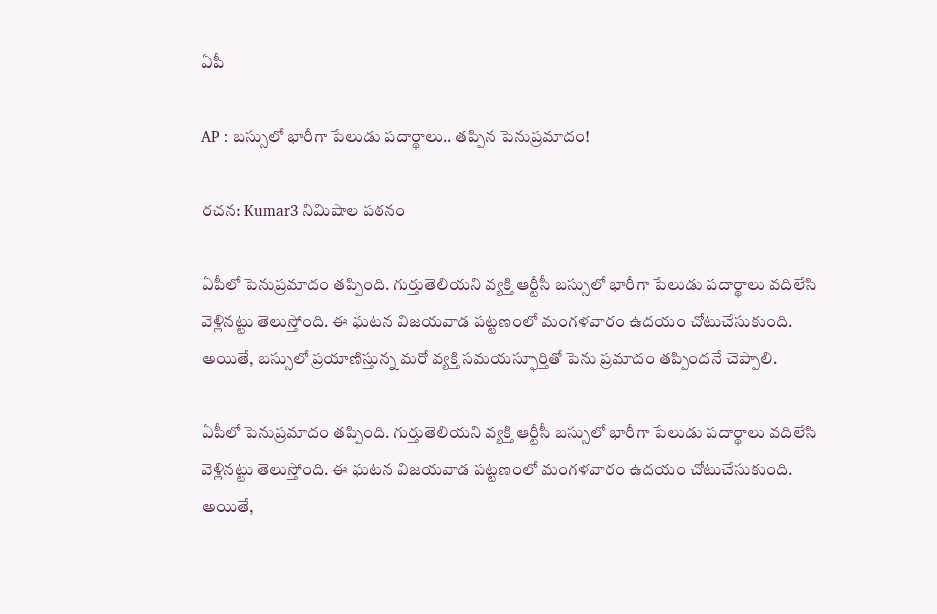ఏపీ

AP : బస్సులో భారీగా పేలుడు పదార్థాలు.. తప్పిన పెనుప్రమాదం!

రచన: Kumar3 నిమిషాల పఠనం

ఏపీలో పెనుప్రమాదం తప్పింది. గుర్తుతెలియని వ్యక్తి ఆర్టీసీ బస్సులో భారీగా పేలుడు పదార్థాలు వదిలేసి వెళ్లినట్టు తెలుస్తోంది. ఈ ఘటన విజయవాడ పట్టణంలో మంగళవారం ఉదయం చోటుచేసుకుంది. అయితే, బస్సులో ప్రయాణిస్తున్న మరో వ్యక్తి సమయస్ఫూర్తితో పెను ప్రమాదం తప్పిందనే చెప్పాలి.

ఏపీలో పెనుప్రమాదం తప్పింది. గుర్తుతెలియని వ్యక్తి ఆర్టీసీ బస్సులో భారీగా పేలుడు పదార్థాలు వదిలేసి వెళ్లినట్టు తెలుస్తోంది. ఈ ఘటన విజయవాడ పట్టణంలో మంగళవారం ఉదయం చోటుచేసుకుంది. అయితే,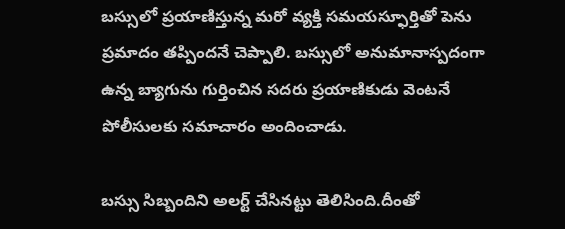బస్సులో ప్రయాణిస్తున్న మరో వ్యక్తి సమయస్ఫూర్తితో పెను ప్రమాదం తప్పిందనే చెప్పాలి. బస్సులో అనుమానాస్పదంగా ఉన్న బ్యాగును గుర్తించిన సదరు ప్రయాణికుడు వెంటనే పోలీసులకు సమాచారం అందించాడు.

బస్సు సిబ్బందిని అలర్ట్ చేసినట్టు తెలిసింది.దీంతో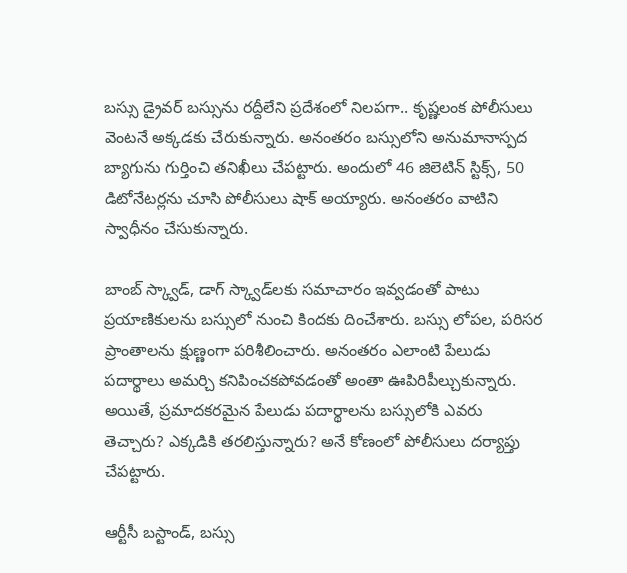బస్సు డ్రైవర్ బస్సును రద్దీలేని ప్రదేశంలో నిలపగా.. కృష్ణలంక పోలీసులు వెంటనే అక్కడకు చేరుకున్నారు. అనంతరం బస్సులోని అనుమానాస్పద బ్యాగును గుర్తించి తనిఖీలు చేపట్టారు. అందులో 46 జిలెటిన్ స్టిక్స్, 50 డిటోనేటర్లను చూసి పోలీసులు షాక్ అయ్యారు. అనంతరం వాటిని స్వాధీనం చేసుకున్నారు.

బాంబ్ స్క్వాడ్, డాగ్ స్క్వాడ్‌లకు సమాచారం ఇవ్వడంతో పాటు ప్రయాణికులను బస్సులో నుంచి కిందకు దించేశారు. బస్సు లోపల, పరిసర ప్రాంతాలను క్షుణ్ణంగా పరిశీలించారు. అనంతరం ఎలాంటి పేలుడు పదార్థాలు అమర్చి కనిపించకపోవడంతో అంతా ఊపిరిపీల్చుకున్నారు. అయితే, ప్రమాదకరమైన పేలుడు పదార్థాలను బస్సులోకి ఎవరు తెచ్చారు? ఎక్కడికి తరలిస్తున్నారు? అనే కోణంలో పోలీసులు దర్యాప్తు చేపట్టారు.

ఆర్టీసీ బస్టాండ్, బస్సు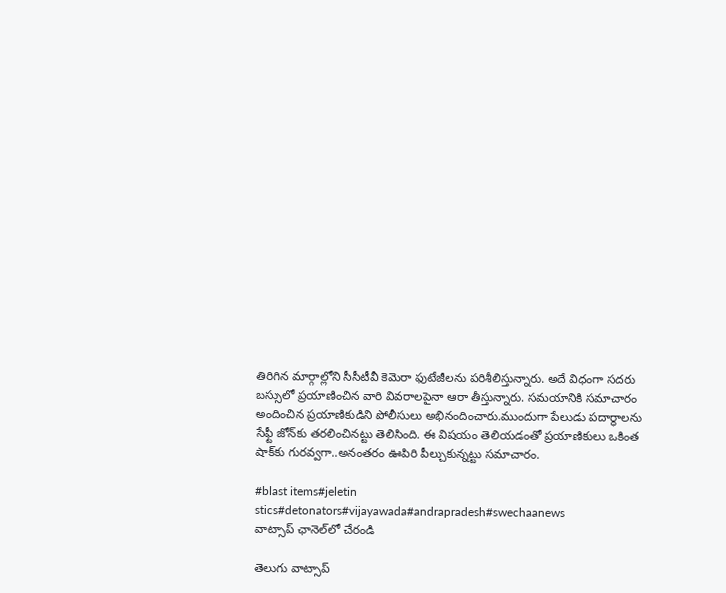తిరిగిన మార్గాల్లోని సీసీటీవీ కెమెరా ఫుటేజీలను పరిశీలిస్తున్నారు. అదే విధంగా సదరు బస్సులో ప్రయాణించిన వారి వివరాలపైనా ఆరా తీస్తున్నారు. సమయానికి సమాచారం అందించిన ప్రయాణికుడిని పోలీసులు అభినందించారు.ముందుగా పేలుడు పదార్థాలను సేఫ్టీ జోన్‌కు తరలించినట్టు తెలిసింది. ఈ విషయం తెలియడంతో ప్రయాణికులు ఒకింత షాక్‌కు గురవ్వగా..అనంతరం ఊపిరి పీల్చుకున్నట్టు సమాచారం.

#blast items#jeletin stics#detonators#vijayawada#andrapradesh#swechaanews
వాట్సాప్ ఛానెల్‌లో చేరండి

తెలుగు వాట్సాప్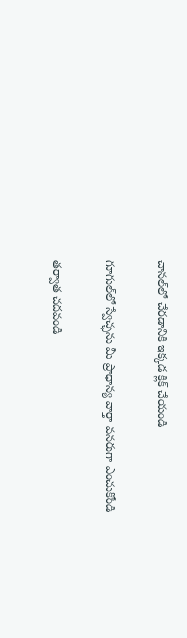చానల్‌లో చేరడానికి ఇక్కడ క్లిక్ చేయండి

గూగుల్‌లో స్వేచ్ఛను మీ ప్రాధాన్య వార్తా వనరుగా ఎంచుకోండి

తర్వాత చదవండి